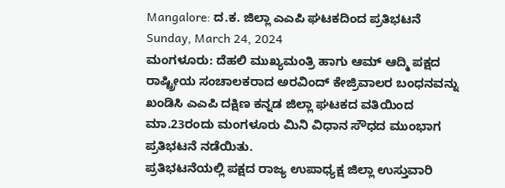Mangalore: ದ.ಕ. ಜಿಲ್ಲಾ ಎಎಪಿ ಘಟಕದಿಂದ ಪ್ರತಿಭಟನೆ
Sunday, March 24, 2024
ಮಂಗಳೂರು: ದೆಹಲಿ ಮುಖ್ಯಮಂತ್ರಿ ಹಾಗು ಆಮ್ ಆದ್ಮಿ ಪಕ್ಷದ ರಾಷ್ಟ್ರೀಯ ಸಂಚಾಲಕರಾದ ಅರವಿಂದ್ ಕೇಜ್ರಿವಾಲರ ಬಂಧನವನ್ನು ಖಂಡಿಸಿ ಎಎಪಿ ದಕ್ಷಿಣ ಕನ್ನಡ ಜಿಲ್ಲಾ ಘಟಕದ ವತಿಯಿಂದ ಮಾ.23ರಂದು ಮಂಗಳೂರು ಮಿನಿ ವಿಧಾನ ಸೌಧದ ಮುಂಭಾಗ ಪ್ರತಿಭಟನೆ ನಡೆಯಿತು.
ಪ್ರತಿಭಟನೆಯಲ್ಲಿ ಪಕ್ಷದ ರಾಜ್ಯ ಉಪಾಧ್ಯಕ್ಷ ಜಿಲ್ಲಾ ಉಸ್ತುವಾರಿ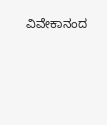ವಿವೇಕಾನಂದ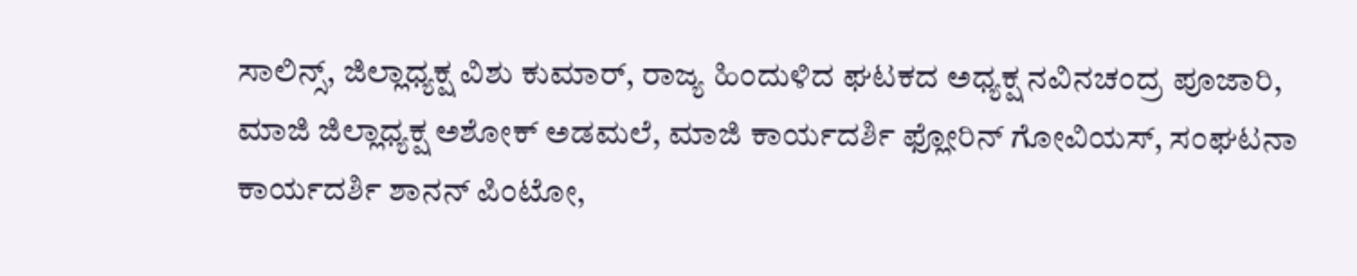ಸಾಲಿನ್ಸ್, ಜಿಲ್ಲಾಧ್ಯಕ್ಷ ವಿಶು ಕುಮಾರ್, ರಾಜ್ಯ ಹಿಂದುಳಿದ ಘಟಕದ ಅಧ್ಯಕ್ಷ ನವಿನಚಂದ್ರ ಪೂಜಾರಿ, ಮಾಜಿ ಜಿಲ್ಲಾಧ್ಯಕ್ಷ ಅಶೋಕ್ ಅಡಮಲೆ, ಮಾಜಿ ಕಾರ್ಯದರ್ಶಿ ಫ್ಲೋರಿನ್ ಗೋವಿಯಸ್, ಸಂಘಟನಾ ಕಾರ್ಯದರ್ಶಿ ಶಾನನ್ ಪಿಂಟೋ,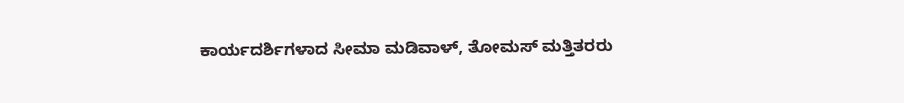ಕಾರ್ಯದರ್ಶಿಗಳಾದ ಸೀಮಾ ಮಡಿವಾಳ್, ತೋಮಸ್ ಮತ್ತಿತರರು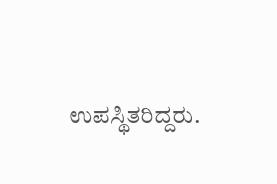ಉಪಸ್ಥಿತರಿದ್ದರು.